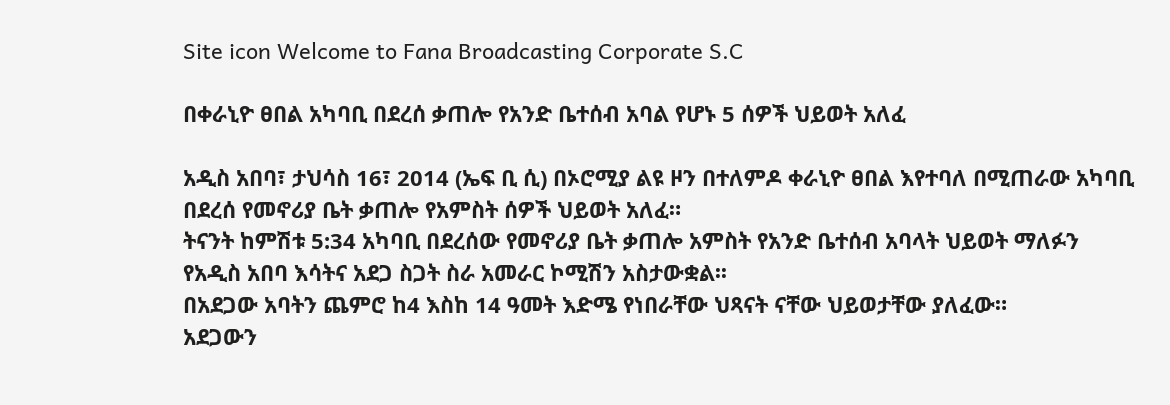Site icon Welcome to Fana Broadcasting Corporate S.C

በቀራኒዮ ፀበል አካባቢ በደረሰ ቃጠሎ የአንድ ቤተሰብ አባል የሆኑ 5 ሰዎች ህይወት አለፈ

አዲስ አበባ፣ ታህሳስ 16፣ 2014 (ኤፍ ቢ ሲ) በኦሮሚያ ልዩ ዞን በተለምዶ ቀራኒዮ ፀበል እየተባለ በሚጠራው አካባቢ በደረሰ የመኖሪያ ቤት ቃጠሎ የአምስት ሰዎች ህይወት አለፈ።
ትናንት ከምሽቱ 5:34 አካባቢ በደረሰው የመኖሪያ ቤት ቃጠሎ አምስት የአንድ ቤተሰብ አባላት ህይወት ማለፉን የአዲስ አበባ እሳትና አደጋ ስጋት ስራ አመራር ኮሚሽን አስታውቋል፡፡
በአደጋው አባትን ጨምሮ ከ4 እስከ 14 ዓመት እድሜ የነበራቸው ህጻናት ናቸው ህይወታቸው ያለፈው።
አደጋውን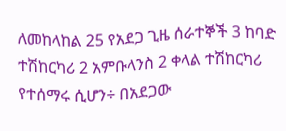ለመከላከል 25 የአደጋ ጊዜ ሰራተኞች 3 ከባድ ተሽከርካሪ 2 አምቡላንስ 2 ቀላል ተሽከርካሪ የተሰማሩ ሲሆን÷ በአደጋው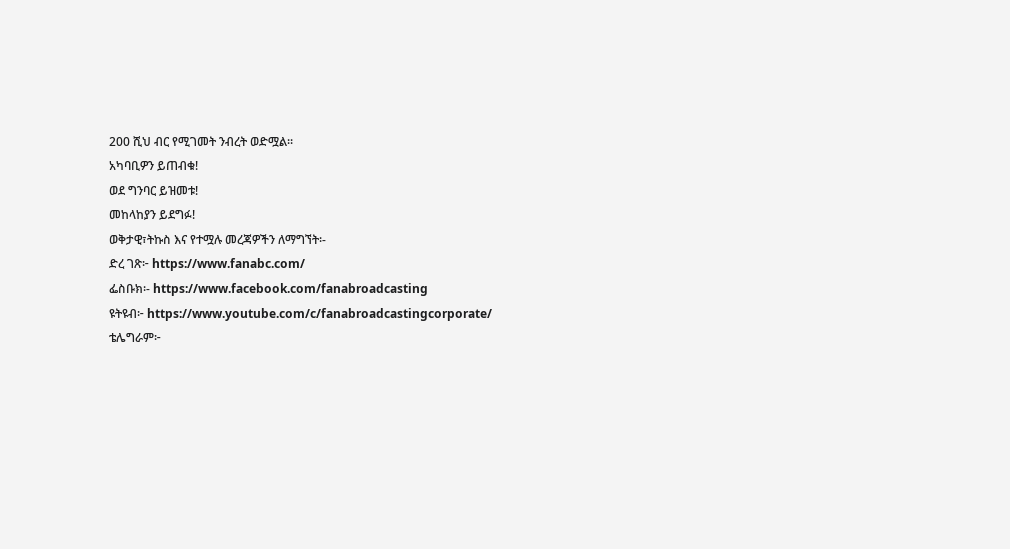200 ሺህ ብር የሚገመት ንብረት ወድሟል፡፡
አካባቢዎን ይጠብቁ!
ወደ ግንባር ይዝመቱ!
መከላከያን ይደግፉ!
ወቅታዊ፣ትኩስ እና የተሟሉ መረጃዎችን ለማግኘት፡-
ድረ ገጽ፦ https://www.fanabc.com/
ፌስቡክ፡- https://www.facebook.com/fanabroadcasting
ዩትዩብ፦ https://www.youtube.com/c/fanabroadcastingcorporate/
ቴሌግራም፦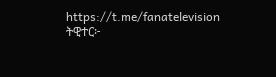https://t.me/fanatelevision
ትዊተር፦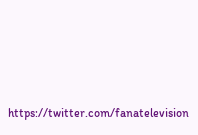https://twitter.com/fanatelevision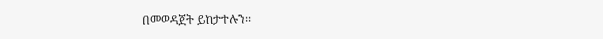በመወዳጀት ይከታተሉን፡፡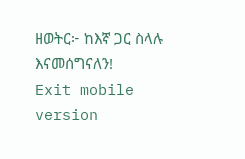ዘወትር፦ ከእኛ ጋር ስላሉ እናመሰግናለን!
Exit mobile version